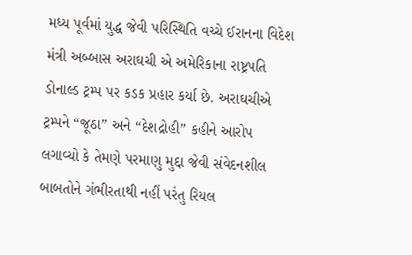મધ્ય પૂર્વમાં યુદ્ધ જેવી પરિસ્થિતિ વચ્ચે ઈરાનના વિદેશ મંત્રી અબ્બાસ અરાઘચી એ અમેરિકાના રાષ્ટ્રપતિ ડોનાલ્ડ ટ્રમ્પ પર કડક પ્રહાર કર્યા છે. અરાઘચીએ ટ્રમ્પને “જૂઠા” અને “દેશદ્રોહી” કહીને આરોપ લગાવ્યો કે તેમણે પરમાણુ મુદ્દા જેવી સંવેદનશીલ બાબતોને ગંભીરતાથી નહીં પરંતુ રિયલ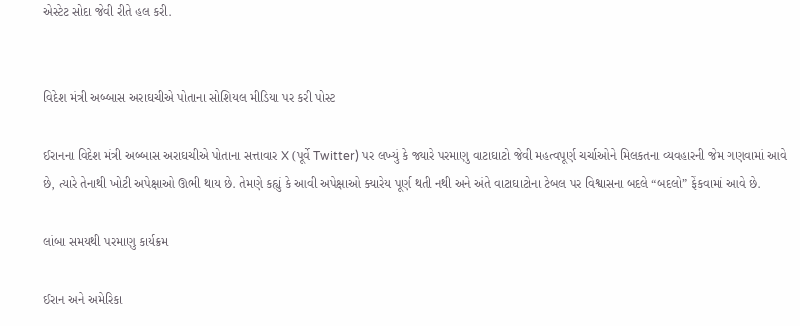એસ્ટેટ સોદા જેવી રીતે હલ કરી.


વિદેશ મંત્રી અબ્બાસ અરાઘચીએ પોતાના સોશિયલ મીડિયા પર કરી પોસ્ટ

ઈરાનના વિદેશ મંત્રી અબ્બાસ અરાઘચીએ પોતાના સત્તાવાર X (પૂર્વે Twitter) પર લખ્યું કે જ્યારે પરમાણુ વાટાઘાટો જેવી મહત્વપૂર્ણ ચર્ચાઓને મિલકતના વ્યવહારની જેમ ગણવામાં આવે છે, ત્યારે તેનાથી ખોટી અપેક્ષાઓ ઊભી થાય છે. તેમણે કહ્યું કે આવી અપેક્ષાઓ ક્યારેય પૂર્ણ થતી નથી અને અંતે વાટાઘાટોના ટેબલ પર વિશ્વાસના બદલે “બદલો” ફેંકવામાં આવે છે.

લાંબા સમયથી પરમાણુ કાર્યક્રમ

ઈરાન અને અમેરિકા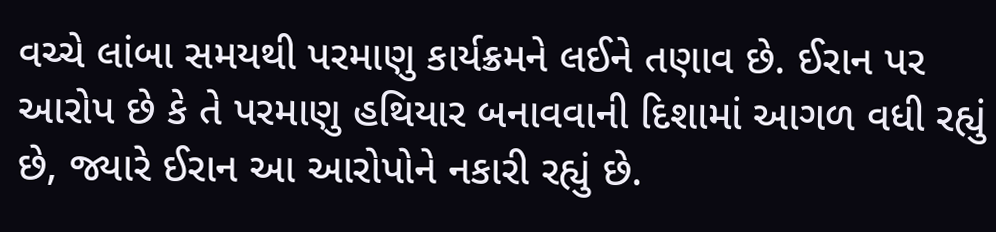વચ્ચે લાંબા સમયથી પરમાણુ કાર્યક્રમને લઈને તણાવ છે. ઈરાન પર આરોપ છે કે તે પરમાણુ હથિયાર બનાવવાની દિશામાં આગળ વધી રહ્યું છે, જ્યારે ઈરાન આ આરોપોને નકારી રહ્યું છે.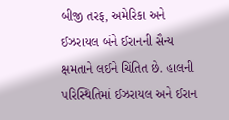બીજી તરફ, અમેરિકા અને ઈઝરાયલ બંને ઈરાનની સૈન્ય ક્ષમતાને લઈને ચિંતિત છે. હાલની પરિસ્થિતિમાં ઈઝરાયલ અને ઈરાન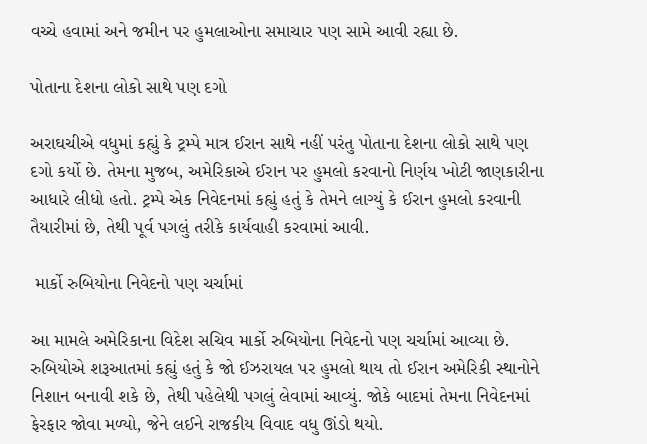વચ્ચે હવામાં અને જમીન પર હુમલાઓના સમાચાર પણ સામે આવી રહ્યા છે.

પોતાના દેશના લોકો સાથે પણ દગો

અરાઘચીએ વધુમાં કહ્યું કે ટ્રમ્પે માત્ર ઈરાન સાથે નહીં પરંતુ પોતાના દેશના લોકો સાથે પણ દગો કર્યો છે. તેમના મુજબ, અમેરિકાએ ઈરાન પર હુમલો કરવાનો નિર્ણય ખોટી જાણકારીના આધારે લીધો હતો. ટ્રમ્પે એક નિવેદનમાં કહ્યું હતું કે તેમને લાગ્યું કે ઈરાન હુમલો કરવાની તૈયારીમાં છે, તેથી પૂર્વ પગલું તરીકે કાર્યવાહી કરવામાં આવી.

 માર્કો રુબિયોના નિવેદનો પણ ચર્ચામાં

આ મામલે અમેરિકાના વિદેશ સચિવ માર્કો રુબિયોના નિવેદનો પણ ચર્ચામાં આવ્યા છે. રુબિયોએ શરૂઆતમાં કહ્યું હતું કે જો ઈઝરાયલ પર હુમલો થાય તો ઈરાન અમેરિકી સ્થાનોને નિશાન બનાવી શકે છે, તેથી પહેલેથી પગલું લેવામાં આવ્યું. જોકે બાદમાં તેમના નિવેદનમાં ફેરફાર જોવા મળ્યો, જેને લઈને રાજકીય વિવાદ વધુ ઊંડો થયો.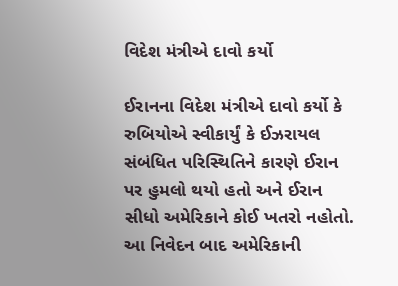વિદેશ મંત્રીએ દાવો કર્યો

ઈરાનના વિદેશ મંત્રીએ દાવો કર્યો કે રુબિયોએ સ્વીકાર્યું કે ઈઝરાયલ સંબંધિત પરિસ્થિતિને કારણે ઈરાન પર હુમલો થયો હતો અને ઈરાન સીધો અમેરિકાને કોઈ ખતરો નહોતો. આ નિવેદન બાદ અમેરિકાની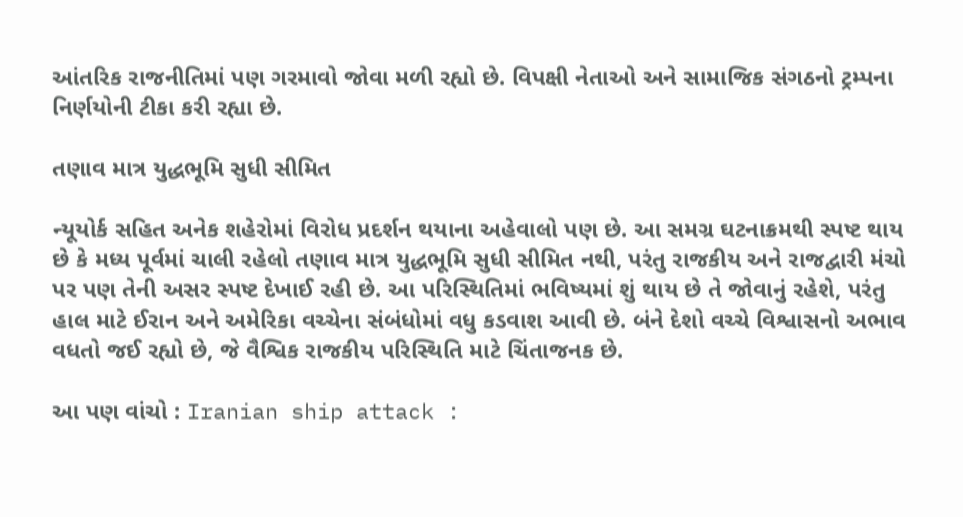આંતરિક રાજનીતિમાં પણ ગરમાવો જોવા મળી રહ્યો છે. વિપક્ષી નેતાઓ અને સામાજિક સંગઠનો ટ્રમ્પના નિર્ણયોની ટીકા કરી રહ્યા છે.

તણાવ માત્ર યુદ્ધભૂમિ સુધી સીમિત

ન્યૂયોર્ક સહિત અનેક શહેરોમાં વિરોધ પ્રદર્શન થયાના અહેવાલો પણ છે. આ સમગ્ર ઘટનાક્રમથી સ્પષ્ટ થાય છે કે મધ્ય પૂર્વમાં ચાલી રહેલો તણાવ માત્ર યુદ્ધભૂમિ સુધી સીમિત નથી, પરંતુ રાજકીય અને રાજદ્વારી મંચો પર પણ તેની અસર સ્પષ્ટ દેખાઈ રહી છે. આ પરિસ્થિતિમાં ભવિષ્યમાં શું થાય છે તે જોવાનું રહેશે, પરંતુ હાલ માટે ઈરાન અને અમેરિકા વચ્ચેના સંબંધોમાં વધુ કડવાશ આવી છે. બંને દેશો વચ્ચે વિશ્વાસનો અભાવ વધતો જઈ રહ્યો છે, જે વૈશ્વિક રાજકીય પરિસ્થિતિ માટે ચિંતાજનક છે.

આ પણ વાંચો : Iranian ship attack :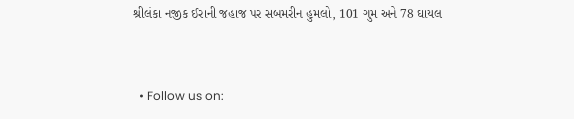શ્રીલંકા નજીક ઈરાની જહાજ પર સબમરીન હુમલો, 101 ગુમ અને 78 ઘાયલ


  • Follow us on: